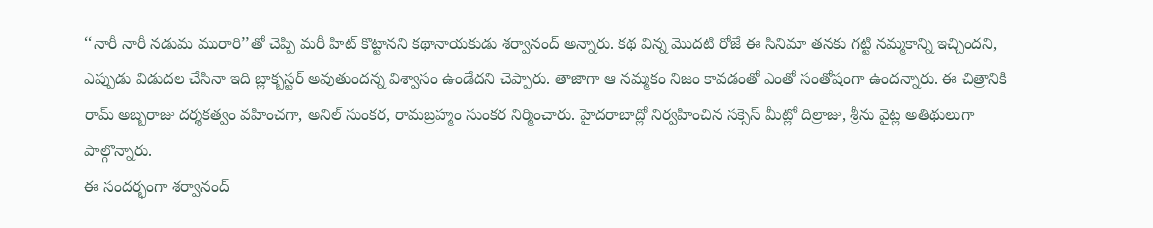‘‘నారీ నారీ నడుమ మురారి’’తో చెప్పి మరీ హిట్ కొట్టానని కథానాయకుడు శర్వానంద్ అన్నారు. కథ విన్న మొదటి రోజే ఈ సినిమా తనకు గట్టి నమ్మకాన్ని ఇచ్చిందని, ఎప్పుడు విడుదల చేసినా ఇది బ్లాక్బస్టర్ అవుతుందన్న విశ్వాసం ఉండేదని చెప్పారు. తాజాగా ఆ నమ్మకం నిజం కావడంతో ఎంతో సంతోషంగా ఉందన్నారు. ఈ చిత్రానికి రామ్ అబ్బరాజు దర్శకత్వం వహించగా, అనిల్ సుంకర, రామబ్రహ్మం సుంకర నిర్మించారు. హైదరాబాద్లో నిర్వహించిన సక్సెస్ మీట్లో దిల్రాజు, శ్రీను వైట్ల అతిథులుగా పాల్గొన్నారు.
ఈ సందర్భంగా శర్వానంద్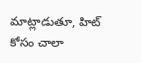మాట్లాడుతూ, హిట్ కోసం చాలా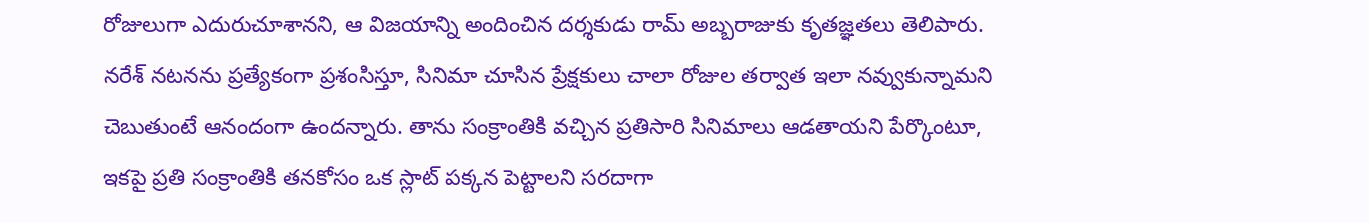రోజులుగా ఎదురుచూశానని, ఆ విజయాన్ని అందించిన దర్శకుడు రామ్ అబ్బరాజుకు కృతజ్ఞతలు తెలిపారు. నరేశ్ నటనను ప్రత్యేకంగా ప్రశంసిస్తూ, సినిమా చూసిన ప్రేక్షకులు చాలా రోజుల తర్వాత ఇలా నవ్వుకున్నామని చెబుతుంటే ఆనందంగా ఉందన్నారు. తాను సంక్రాంతికి వచ్చిన ప్రతిసారి సినిమాలు ఆడతాయని పేర్కొంటూ, ఇకపై ప్రతి సంక్రాంతికి తనకోసం ఒక స్లాట్ పక్కన పెట్టాలని సరదాగా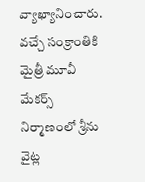వ్యాఖ్యానించారు. వచ్చే సంక్రాంతికి మైత్రీ మూవీ మేకర్స్ నిర్మాణంలో శ్రీను వైట్ల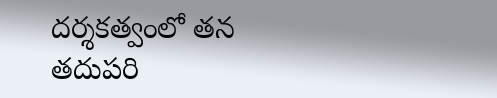దర్శకత్వంలో తన తదుపరి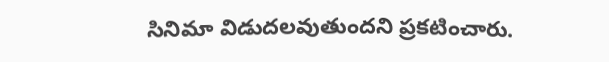సినిమా విడుదలవుతుందని ప్రకటించారు.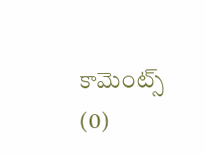కామెంట్స్ (0)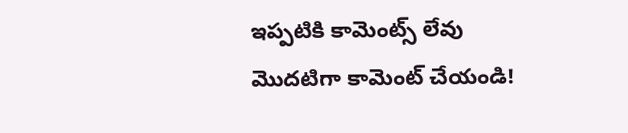ఇప్పటికి కామెంట్స్ లేవు
మొదటిగా కామెంట్ చేయండి!